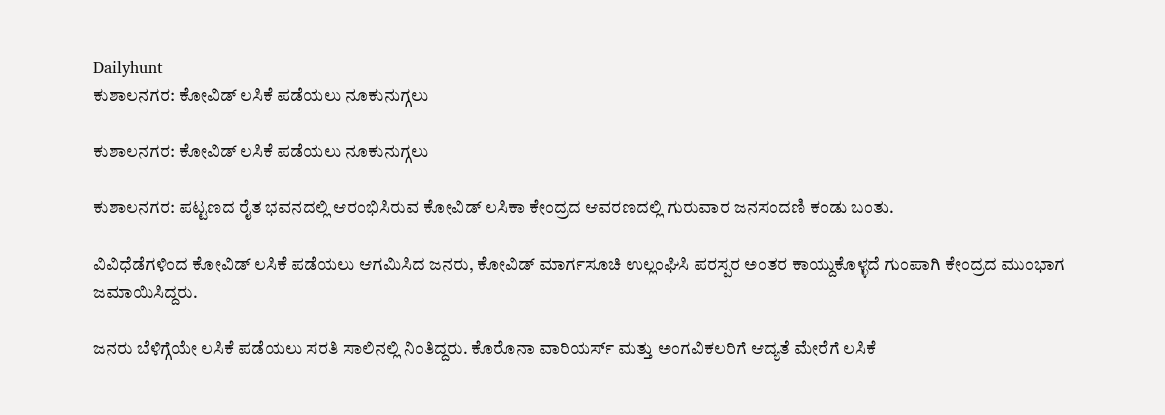Dailyhunt
ಕುಶಾಲನಗರ: ಕೋವಿಡ್‌ ಲಸಿಕೆ ಪಡೆಯಲು ನೂಕುನುಗ್ಗಲು

ಕುಶಾಲನಗರ: ಕೋವಿಡ್‌ ಲಸಿಕೆ ಪಡೆಯಲು ನೂಕುನುಗ್ಗಲು

ಕುಶಾಲನಗರ: ಪಟ್ಟಣದ ರೈತ ಭವನದಲ್ಲಿ ಆರಂಭಿಸಿರುವ ಕೋವಿಡ್‌ ಲಸಿಕಾ ಕೇಂದ್ರದ ಆವರಣದಲ್ಲಿ ಗುರುವಾರ ಜನಸಂದಣಿ ಕಂಡು ಬಂತು.

ವಿವಿಧೆಡೆಗಳಿಂದ ಕೋವಿಡ್‌ ಲಸಿಕೆ ಪಡೆಯಲು ಆಗಮಿಸಿದ ಜನರು, ಕೋವಿಡ್ ಮಾರ್ಗಸೂಚಿ ಉಲ್ಲಂಘಿಸಿ ಪರಸ್ಪರ ಅಂತರ ಕಾಯ್ದುಕೊಳ್ಳದೆ ಗುಂಪಾಗಿ ಕೇಂದ್ರದ ಮುಂಭಾಗ ಜಮಾಯಿಸಿದ್ದರು.

ಜನರು ಬೆಳಿಗ್ಗೆಯೇ ಲಸಿಕೆ ಪಡೆಯಲು ಸರತಿ ಸಾಲಿನಲ್ಲಿ ನಿಂತಿದ್ದರು. ಕೊರೊನಾ ವಾರಿಯರ್ಸ್ ಮತ್ತು ಅಂಗವಿಕಲರಿಗೆ ಆದ್ಯತೆ ಮೇರೆಗೆ ಲಸಿಕೆ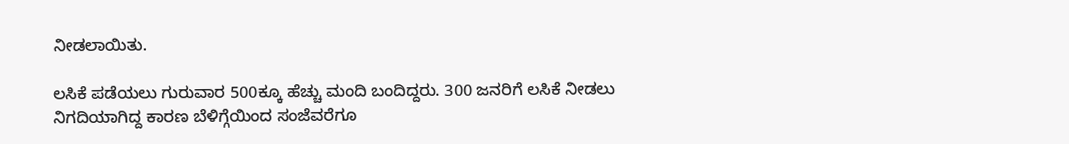ನೀಡಲಾಯಿತು.

ಲಸಿಕೆ ಪಡೆಯಲು ಗುರುವಾರ 500ಕ್ಕೂ ಹೆಚ್ಚು ಮಂದಿ ಬಂದಿದ್ದರು. 300 ಜನರಿಗೆ ಲಸಿಕೆ ನೀಡಲು ನಿಗದಿಯಾಗಿದ್ದ ಕಾರಣ ಬೆಳಿಗ್ಗೆಯಿಂದ ಸಂಜೆವರೆಗೂ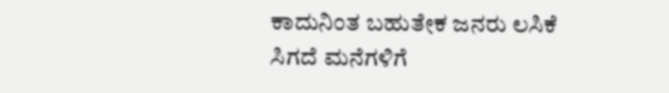ಕಾದುನಿಂತ ಬಹುತೇಕ ಜನರು ಲಸಿಕೆ ಸಿಗದೆ ಮನೆಗಳಿಗೆ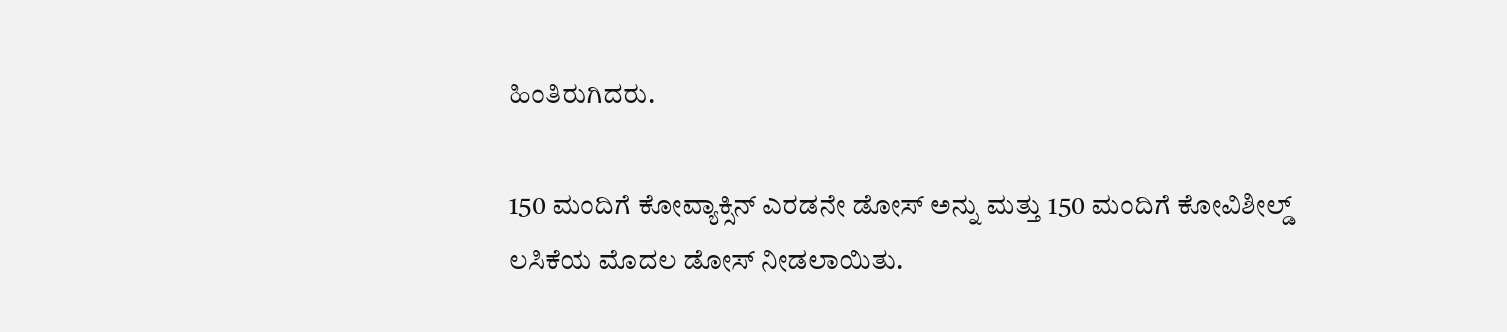ಹಿಂತಿರುಗಿದರು.

150 ಮಂದಿಗೆ ಕೋವ್ಯಾಕ್ಸಿನ್ ಎರಡನೇ ಡೋಸ್‌ ಅನ್ನು ಮತ್ತು 150 ಮಂದಿಗೆ ಕೋವಿಶೀಲ್ಡ್ ಲಸಿಕೆಯ ಮೊದಲ ಡೋಸ್‌ ನೀಡಲಾಯಿತು.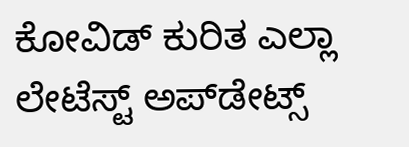ಕೋವಿಡ್‌ ಕುರಿತ ಎಲ್ಲಾ ಲೇಟೆಸ್ಟ್‌ ಅಪ್‌ಡೇಟ್ಸ್‌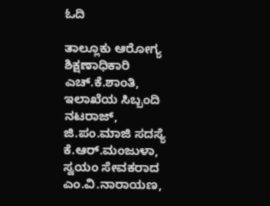ಓದಿ

ತಾಲ್ಲೂಕು ಆರೋಗ್ಯ ಶಿಕ್ಷಣಾಧಿಕಾರಿ ಎಚ್.ಕೆ.ಶಾಂತಿ, ಇಲಾಖೆಯ ಸಿಬ್ಬಂದಿ ನಟರಾಜ್, ಜಿ.ಪಂ.ಮಾಜಿ ಸದಸ್ಯೆ ಕೆ.ಆರ್.ಮಂಜುಳಾ, ಸ್ವಯಂ ಸೇವಕರಾದ ಎಂ.ವಿ.ನಾರಾಯಣ,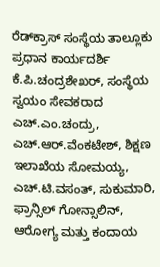ರೆಡ್‌ಕ್ರಾಸ್ ಸಂಸ್ಥೆಯ ತಾಲ್ಲೂಕು ಪ್ರಧಾನ ಕಾರ್ಯದರ್ಶಿ ಕೆ.ಪಿ.ಚಂದ್ರಶೇಖರ್, ಸಂಸ್ಥೆಯ ಸ್ವಯಂ ಸೇವಕರಾದ ಎಚ್.ಎಂ.ಚಂದ್ರು, ಎಚ್.ಆರ್.ವೆಂಕಟೇಶ್, ಶಿಕ್ಷಣ ಇಲಾಖೆಯ ಸೋಮಯ್ಯ, ಎಚ್.ಟಿ.ವಸಂತ್, ಸುಕುಮಾರಿ, ಫ್ರಾನ್ಸಿಲ್ ಗೋನ್ಸಾಲಿನ್, ಆರೋಗ್ಯ ಮತ್ತು ಕಂದಾಯ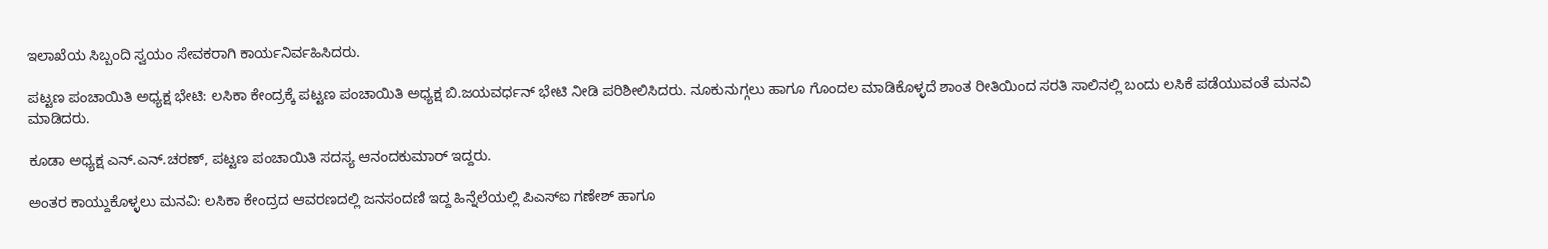ಇಲಾಖೆಯ ಸಿಬ್ಬಂದಿ ಸ್ವಯಂ ಸೇವಕರಾಗಿ ಕಾರ್ಯನಿರ್ವಹಿಸಿದರು.

ಪಟ್ಟಣ ಪಂಚಾಯಿತಿ ಅಧ್ಯಕ್ಷ ಭೇಟಿ: ಲಸಿಕಾ ಕೇಂದ್ರಕ್ಕೆ ಪಟ್ಟಣ ಪಂಚಾಯಿತಿ ಅಧ್ಯಕ್ಷ ಬಿ.ಜಯವರ್ಧನ್ ಭೇಟಿ ನೀಡಿ ಪರಿಶೀಲಿಸಿದರು. ನೂಕುನುಗ್ಗಲು ಹಾಗೂ ಗೊಂದಲ ಮಾಡಿಕೊಳ್ಳದೆ ಶಾಂತ ರೀತಿಯಿಂದ ಸರತಿ ಸಾಲಿನಲ್ಲಿ ಬಂದು ಲಸಿಕೆ ಪಡೆಯುವಂತೆ ಮನವಿ ಮಾಡಿದರು.

ಕೂಡಾ ಅಧ್ಯಕ್ಷ ಎನ್.ಎನ್.ಚರಣ್, ಪಟ್ಟಣ ಪಂಚಾಯಿತಿ ಸದಸ್ಯ ಆನಂದಕುಮಾರ್ ಇದ್ದರು.

ಅಂತರ ಕಾಯ್ದುಕೊಳ್ಳಲು ಮನವಿ: ಲಸಿಕಾ ಕೇಂದ್ರದ ಆವರಣದಲ್ಲಿ ಜನಸಂದಣಿ ಇದ್ದ ಹಿನ್ನೆಲೆಯಲ್ಲಿ ಪಿಎಸ್‌ಐ ಗಣೇಶ್ ಹಾಗೂ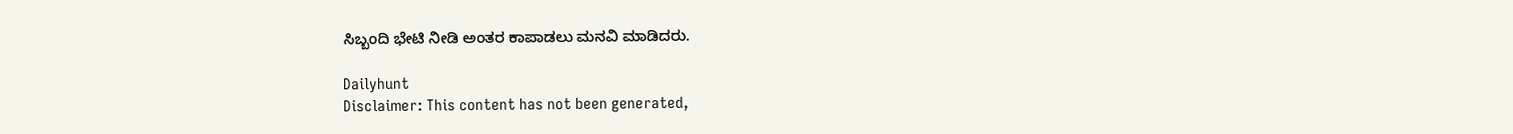ಸಿಬ್ಬಂದಿ ಭೇಟಿ ನೀಡಿ ಅಂತರ ಕಾಪಾಡಲು ಮನವಿ ಮಾಡಿದರು.

Dailyhunt
Disclaimer: This content has not been generated,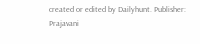created or edited by Dailyhunt. Publisher: Prajavani